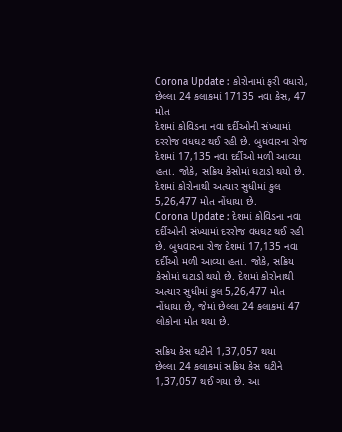Corona Update : કોરોનામાં ફરી વધારો, છેલ્લા 24 કલાકમાં 17135 નવા કેસ, 47 મોત
દેશમાં કોવિડના નવા દર્દીઓની સંખ્યામાં દરરોજ વધઘટ થઈ રહી છે. બુધવારના રોજ દેશમાં 17,135 નવા દર્દીઓ મળી આવ્યા હતા. જોકે, સક્રિય કેસોમાં ઘટાડો થયો છે. દેશમાં કોરોનાથી અત્યાર સુધીમાં કુલ 5,26,477 મોત નોંધાયા છે.
Corona Update : દેશમાં કોવિડના નવા દર્દીઓની સંખ્યામાં દરરોજ વધઘટ થઈ રહી છે. બુધવારના રોજ દેશમાં 17,135 નવા દર્દીઓ મળી આવ્યા હતા. જોકે, સક્રિય કેસોમાં ઘટાડો થયો છે. દેશમાં કોરોનાથી અત્યાર સુધીમાં કુલ 5,26,477 મોત નોંધાયા છે, જેમાં છેલ્લા 24 કલાકમાં 47 લોકોના મોત થયા છે.

સક્રિય કેસ ઘટીને 1,37,057 થયા
છેલ્લા 24 કલાકમાં સક્રિય કેસ ઘટીને 1,37,057 થઈ ગયા છે. આ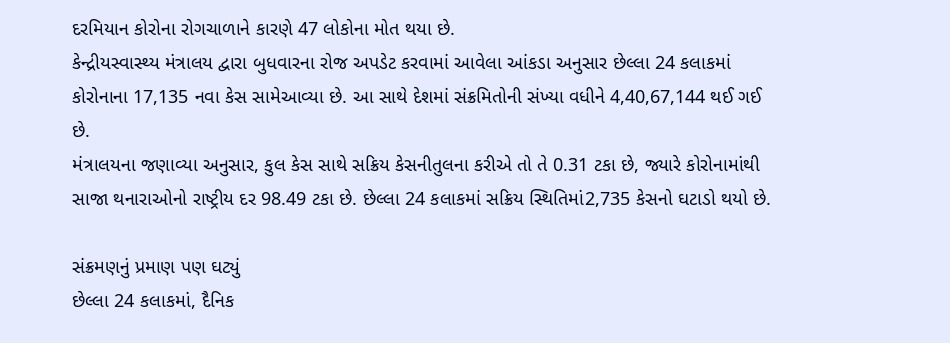દરમિયાન કોરોના રોગચાળાને કારણે 47 લોકોના મોત થયા છે.
કેન્દ્રીયસ્વાસ્થ્ય મંત્રાલય દ્વારા બુધવારના રોજ અપડેટ કરવામાં આવેલા આંકડા અનુસાર છેલ્લા 24 કલાકમાં કોરોનાના 17,135 નવા કેસ સામેઆવ્યા છે. આ સાથે દેશમાં સંક્રમિતોની સંખ્યા વધીને 4,40,67,144 થઈ ગઈ છે.
મંત્રાલયના જણાવ્યા અનુસાર, કુલ કેસ સાથે સક્રિય કેસનીતુલના કરીએ તો તે 0.31 ટકા છે, જ્યારે કોરોનામાંથી સાજા થનારાઓનો રાષ્ટ્રીય દર 98.49 ટકા છે. છેલ્લા 24 કલાકમાં સક્રિય સ્થિતિમાં2,735 કેસનો ઘટાડો થયો છે.

સંક્રમણનું પ્રમાણ પણ ઘટ્યું
છેલ્લા 24 કલાકમાં, દૈનિક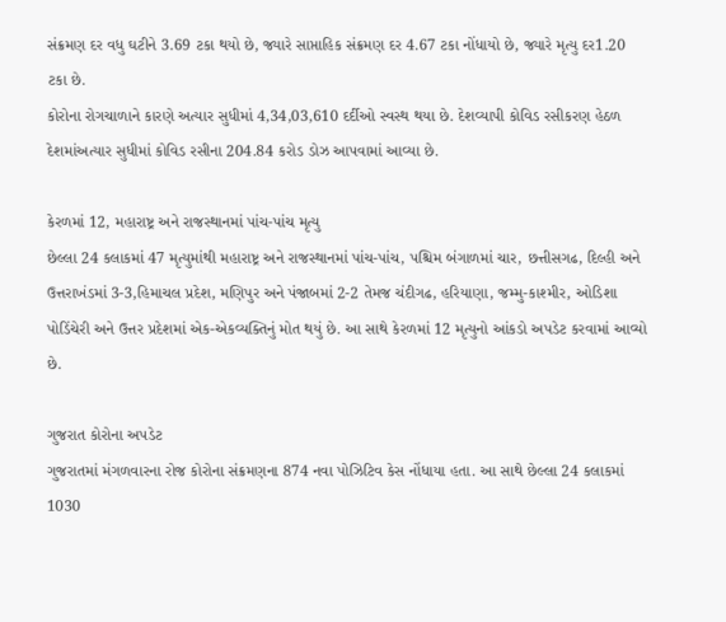સંક્રમણ દર વધુ ઘટીને 3.69 ટકા થયો છે, જ્યારે સાપ્તાહિક સંક્રમણ દર 4.67 ટકા નોંધાયો છે, જ્યારે મૃત્યુ દર1.20 ટકા છે.
કોરોના રોગચાળાને કારણે અત્યાર સુધીમાં 4,34,03,610 દર્દીઓ સ્વસ્થ થયા છે. દેશવ્યાપી કોવિડ રસીકરણ હેઠળ દેશમાંઅત્યાર સુધીમાં કોવિડ રસીના 204.84 કરોડ ડોઝ આપવામાં આવ્યા છે.

કેરળમાં 12, મહારાષ્ટ્ર અને રાજસ્થાનમાં પાંચ-પાંચ મૃત્યુ
છેલ્લા 24 કલાકમાં 47 મૃત્યુમાંથી મહારાષ્ટ્ર અને રાજસ્થાનમાં પાંચ-પાંચ, પશ્ચિમ બંગાળમાં ચાર, છત્તીસગઢ, દિલ્હી અને ઉત્તરાખંડમાં 3-3,હિમાચલ પ્રદેશ, મણિપુર અને પંજાબમાં 2-2 તેમજ ચંદીગઢ, હરિયાણા, જમ્મુ-કાશ્મીર, ઓડિશા પોડિંચેરી અને ઉત્તર પ્રદેશમાં એક-એકવ્યક્તિનું મોત થયું છે. આ સાથે કેરળમાં 12 મૃત્યુનો આંકડો અપડેટ કરવામાં આવ્યો છે.

ગુજરાત કોરોના અપડેટ
ગુજરાતમાં મંગળવારના રોજ કોરોના સંક્રમણના 874 નવા પોઝિટિવ કેસ નોંધાયા હતા. આ સાથે છેલ્લા 24 કલાકમાં 1030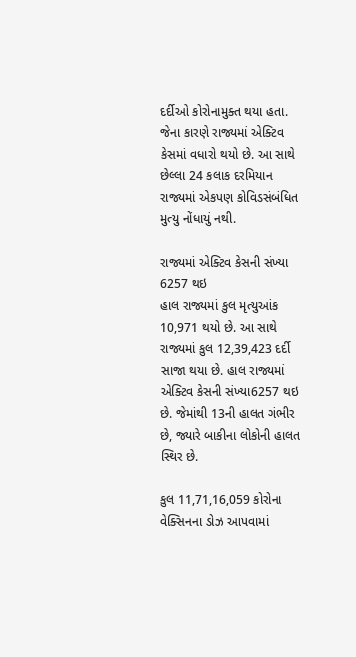દર્દીઓ કોરોનામુક્ત થયા હતા.
જેના કારણે રાજ્યમાં એક્ટિવ કેસમાં વધારો થયો છે. આ સાથે છેલ્લા 24 કલાક દરમિયાન રાજ્યમાં એકપણ કોવિડસંબંધિત મુત્યુ નોંધાયું નથી.

રાજ્યમાં એક્ટિવ કેસની સંખ્યા 6257 થઇ
હાલ રાજ્યમાં કુલ મૃત્યુઆંક 10,971 થયો છે. આ સાથે રાજ્યમાં કુલ 12,39,423 દર્દી સાજા થયા છે. હાલ રાજ્યમાં એક્ટિવ કેસની સંખ્યા6257 થઇ છે. જેમાંથી 13ની હાલત ગંભીર છે, જ્યારે બાકીના લોકોની હાલત સ્થિર છે.

કુલ 11,71,16,059 કોરોના વેક્સિનના ડોઝ આપવામાં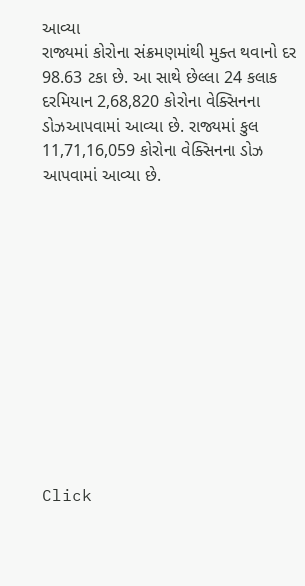આવ્યા
રાજ્યમાં કોરોના સંક્રમણમાંથી મુક્ત થવાનો દર 98.63 ટકા છે. આ સાથે છેલ્લા 24 કલાક દરમિયાન 2,68,820 કોરોના વેક્સિનના ડોઝઆપવામાં આવ્યા છે. રાજ્યમાં કુલ 11,71,16,059 કોરોના વેક્સિનના ડોઝ આપવામાં આવ્યા છે.












Click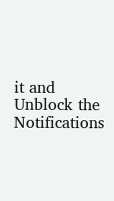it and Unblock the Notifications